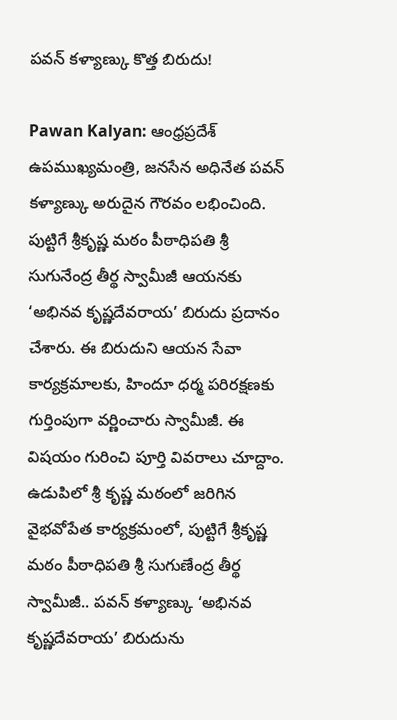పవన్ కళ్యాణ్కు కొత్త బిరుదు!

Pawan Kalyan: ఆంధ్రప్రదేశ్ ఉపముఖ్యమంత్రి, జనసేన అధినేత పవన్ కళ్యాణ్కు అరుదైన గౌరవం లభించింది. పుట్టిగే శ్రీకృష్ణ మఠం పీఠాధిపతి శ్రీ సుగునేంద్ర తీర్థ స్వామీజీ ఆయనకు ‘అభినవ కృష్ణదేవరాయ’ బిరుదు ప్రదానం చేశారు. ఈ బిరుదుని ఆయన సేవా కార్యక్రమాలకు, హిందూ ధర్మ పరిరక్షణకు గుర్తింపుగా వర్ణించారు స్వామీజీ. ఈ విషయం గురించి పూర్తి వివరాలు చూద్దాం.
ఉడుపిలో శ్రీ కృష్ణ మఠంలో జరిగిన వైభవోపేత కార్యక్రమంలో, పుట్టిగే శ్రీకృష్ణ మఠం పీఠాధిపతి శ్రీ సుగుణేంద్ర తీర్థ స్వామీజీ.. పవన్ కళ్యాణ్కు ‘అభినవ కృష్ణదేవరాయ’ బిరుదును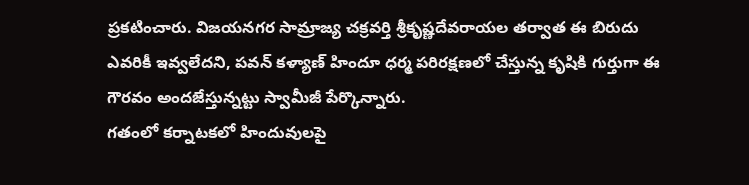ప్రకటించారు. విజయనగర సామ్రాజ్య చక్రవర్తి శ్రీకృష్ణదేవరాయల తర్వాత ఈ బిరుదు ఎవరికీ ఇవ్వలేదని, పవన్ కళ్యాణ్ హిందూ ధర్మ పరిరక్షణలో చేస్తున్న కృషికి గుర్తుగా ఈ గౌరవం అందజేస్తున్నట్టు స్వామీజీ పేర్కొన్నారు.
గతంలో కర్నాటకలో హిందువులపై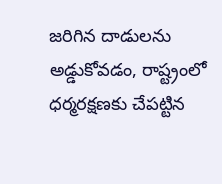జరిగిన దాడులను అడ్డుకోవడం, రాష్ట్రంలో ధర్మరక్షణకు చేపట్టిన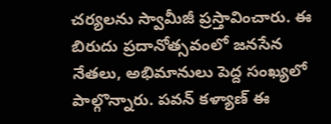చర్యలను స్వామీజీ ప్రస్తావించారు. ఈ బిరుదు ప్రదానోత్సవంలో జనసేన నేతలు, అభిమానులు పెద్ద సంఖ్యలో పాల్గొన్నారు. పవన్ కళ్యాణ్ ఈ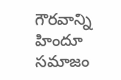గౌరవాన్ని హిందూ సమాజం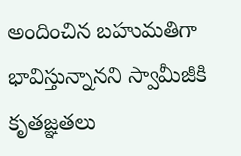అందించిన బహుమతిగా భావిస్తున్నానని స్వామీజీకి కృతజ్ఞతలు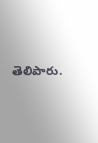తెలిపారు.